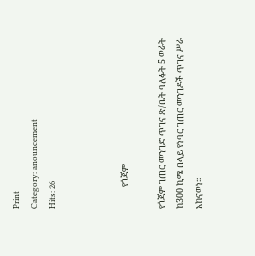Print
Category: anouncement
Hits: 26



           የጎጃም

የጎጃም ገጠር መንገድ ጥገና ጽ/ቤት ባለፉት 5 ወራት ከ300 ኪሜ በላይ የነባር ገጠር መንገዶች ጥገና ሥራ አከናወነ፡፡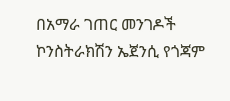በአማራ ገጠር መንገዶች ኮንስትራክሽን ኤጀንሲ የጎጃም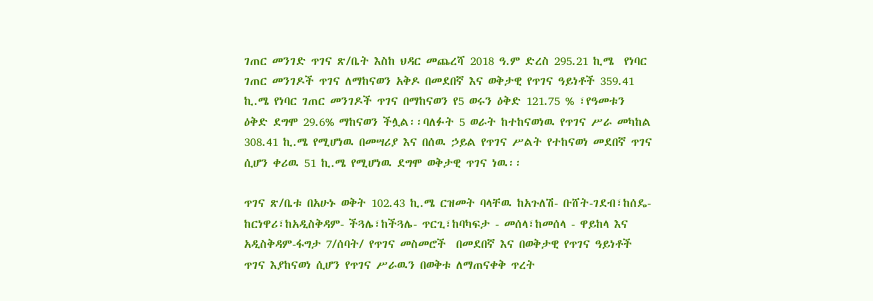ገጠር መንገድ ጥገና ጽ/ቤት እስከ ህዳር መጨረሻ 2018 ዓ.ም ድረስ 295.21 ኪሜ  የነባር ገጠር መንገዶች ጥገና ለማከናወን አቅዶ በመደበኛ እና ወቅታዊ የጥገና ዓይነቶች 359.41 ኪ.ሜ የነባር ገጠር መንገዶች ጥገና በማከናወን የ5 ወሩን ዕቅድ 121.75 % ፣የዓመቱን ዕቅድ ደግሞ 29.6% ማከናወን ችሏል፡፡ባለፉት 5 ወራት ከተከናወነዉ የጥገና ሥራ መካከል 308.41 ኪ.ሜ የሚሆነዉ በመሣሪያ እና በሰዉ ኃይል የጥገና ሥልት የተከናወነ መደበኛ ጥገና ሲሆን ቀሪዉ 51 ኪ.ሜ የሚሆነዉ ደግሞ ወቅታዊ ጥገና ነዉ፡፡

ጥገና ጽ/ቤቱ በአሁኑ ወቅት 102.43 ኪ.ሜ ርዝመት ባላቸዉ ከአጉለሽ- ቡሸት-ገደብ፣ከሰዴ-ከርነዋሪ፣ከአዲስቅዳም- ችጓሌ፣ከችጓሌ- ጥርጊ፣ከባካፍታ - መሰላ፣ከመሰላ - ዋይከላ እና አዲስቅዳም-ፋግታ 7/ሰባት/ የጥገና መስመሮች  በመደበኛ እና በወቅታዊ የጥገና ዓይነቶች ጥገና እያከናወነ ሲሆን የጥገና ሥራዉን በወቅቱ ለማጠናቀቅ ጥረት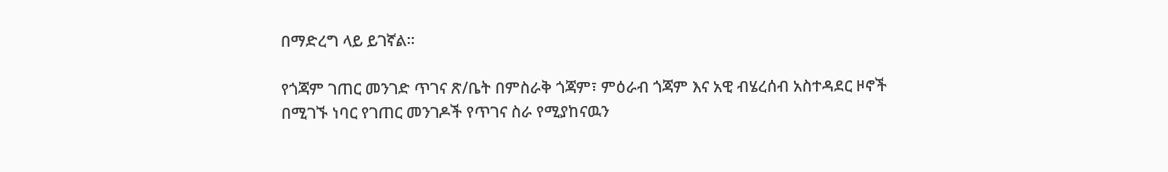በማድረግ ላይ ይገኛል፡፡

የጎጃም ገጠር መንገድ ጥገና ጽ/ቤት በምስራቅ ጎጃም፣ ምዕራብ ጎጃም እና አዊ ብሄረሰብ አስተዳደር ዞኖች  በሚገኙ ነባር የገጠር መንገዶች የጥገና ስራ የሚያከናዉን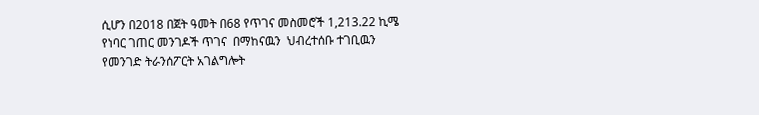ሲሆን በ2018 በጀት ዓመት በ68 የጥገና መስመሮች 1,213.22 ኪሜ የነባር ገጠር መንገዶች ጥገና  በማከናዉን  ህብረተሰቡ ተገቢዉን የመንገድ ትራንሰፖርት አገልግሎት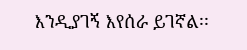እንዲያገኝ እየሰራ ይገኛል፡፡